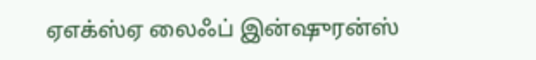ஏஎக்ஸ்ஏ லைஃப் இன்ஷுரன்ஸ்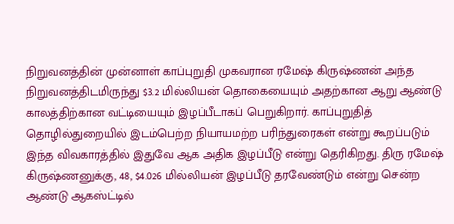நிறுவனத்தின் முன்னாள் காப்புறுதி முகவரான ரமேஷ் கிருஷ்ணன் அந்த நிறுவனத்திடமிருந்து $3.2 மில்லியன் தொகையையும் அதற்கான ஆறு ஆண்டு காலத்திற்கான வட்டியையும் இழப்பீடாகப் பெறுகிறார். காப்புறுதித் தொழில்துறையில் இடம்பெற்ற நியாயமற்ற பரிந்துரைகள் என்று கூறப்படும் இந்த விவகாரத்தில் இதுவே ஆக அதிக இழப்பீடு என்று தெரிகிறது. திரு ரமேஷ் கிருஷ்ணனுக்கு, 48, $4.026 மில்லியன் இழப்பீடு தரவேண்டும் என்று சென்ற ஆண்டு ஆகஸ்ட்டில்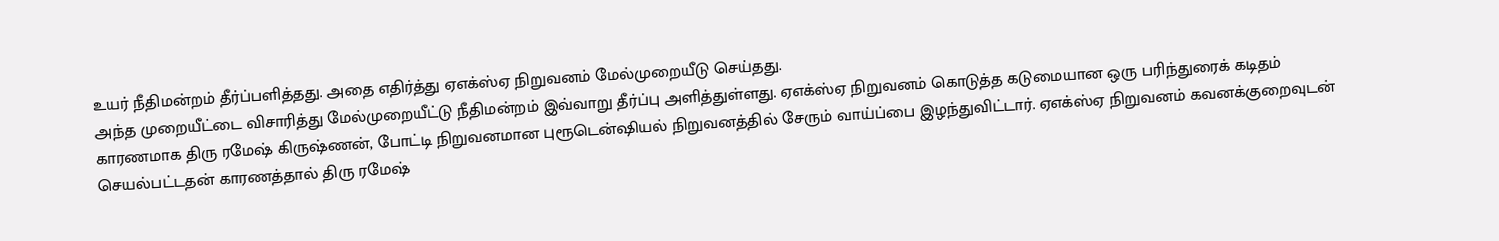உயர் நீதிமன்றம் தீர்ப்பளித்தது. அதை எதிர்த்து ஏஎக்ஸ்ஏ நிறுவனம் மேல்முறையீடு செய்தது.
அந்த முறையீட்டை விசாரித்து மேல்முறையீட்டு நீதிமன்றம் இவ்வாறு தீர்ப்பு அளித்துள்ளது. ஏஎக்ஸ்ஏ நிறுவனம் கொடுத்த கடுமையான ஒரு பரிந்துரைக் கடிதம் காரணமாக திரு ரமேஷ் கிருஷ்ணன், போட்டி நிறுவனமான புரூடென்ஷியல் நிறுவனத்தில் சேரும் வாய்ப்பை இழந்துவிட்டார். ஏஎக்ஸ்ஏ நிறுவனம் கவனக்குறைவுடன் செயல்பட்டதன் காரணத்தால் திரு ரமேஷ்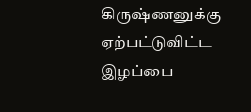கிருஷ்ணனுக்கு ஏற்பட்டுவிட்ட இழப்பை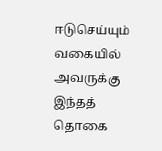ஈடுசெய்யும் வகையில் அவருக்கு இந்தத் தொகை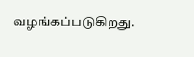வழங்கப்படுகிறது.